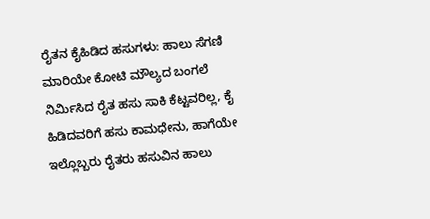ರೈತನ ಕೈಹಿಡಿದ ಹಸುಗಳು: ಹಾಲು ಸೆಗಣಿ ಮಾರಿಯೇ ಕೋಟಿ ಮೌಲ್ಯದ ಬಂಗಲೆ ನಿರ್ಮಿಸಿದ ರೈತ ಹಸು ಸಾಕಿ ಕೆಟ್ಟವರಿಲ್ಲ, ಕೈ ಹಿಡಿದವರಿಗೆ ಹಸು ಕಾಮಧೇನು, ಹಾಗೆಯೇ ಇಲ್ಲೊಬ್ಬರು ರೈತರು ಹಸುವಿನ ಹಾಲು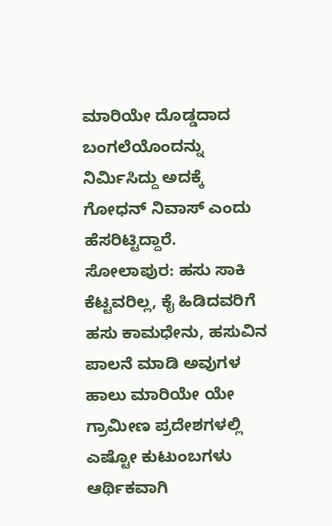ಮಾರಿಯೇ ದೊಡ್ಡದಾದ ಬಂಗಲೆಯೊಂದನ್ನು ನಿರ್ಮಿಸಿದ್ದು ಅದಕ್ಕೆ ಗೋಧನ್ ನಿವಾಸ್ ಎಂದು ಹೆಸರಿಟ್ಟಿದ್ದಾರೆ. ಸೋಲಾಪುರ: ಹಸು ಸಾಕಿ ಕೆಟ್ಟವರಿಲ್ಲ, ಕೈ ಹಿಡಿದವರಿಗೆ ಹಸು ಕಾಮಧೇನು, ಹಸುವಿನ ಪಾಲನೆ ಮಾಡಿ ಅವುಗಳ ಹಾಲು ಮಾರಿಯೇ ಯೇ ಗ್ರಾಮೀಣ ಪ್ರದೇಶಗಳಲ್ಲಿ ಎಷ್ಟೋ ಕುಟುಂಬಗಳು ಆರ್ಥಿಕವಾಗಿ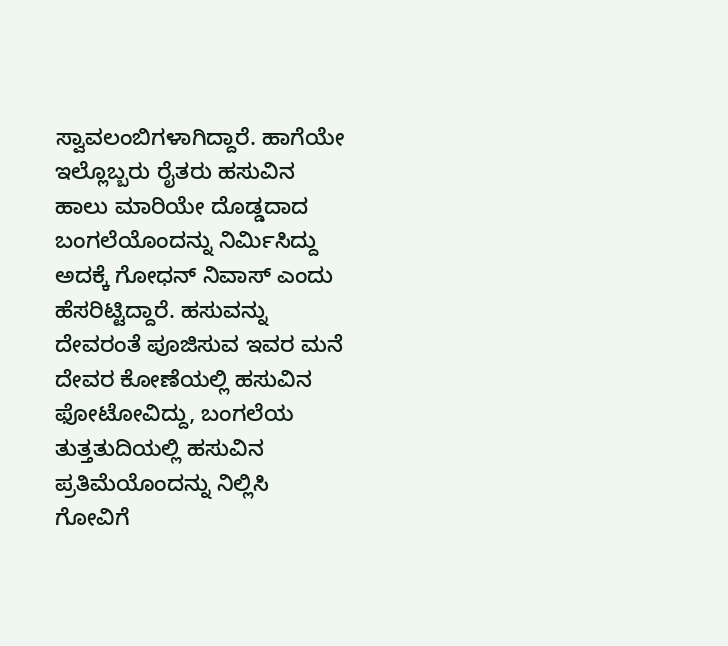ಸ್ವಾವಲಂಬಿಗಳಾಗಿದ್ದಾರೆ. ಹಾಗೆಯೇ ಇಲ್ಲೊಬ್ಬರು ರೈತರು ಹಸುವಿನ ಹಾಲು ಮಾರಿಯೇ ದೊಡ್ಡದಾದ ಬಂಗಲೆಯೊಂದನ್ನು ನಿರ್ಮಿಸಿದ್ದು ಅದಕ್ಕೆ ಗೋಧನ್ ನಿವಾಸ್ ಎಂದು ಹೆಸರಿಟ್ಟಿದ್ದಾರೆ. ಹಸುವನ್ನು ದೇವರಂತೆ ಪೂಜಿಸುವ ಇವರ ಮನೆ ದೇವರ ಕೋಣೆಯಲ್ಲಿ ಹಸುವಿನ ಫೋಟೋವಿದ್ದು, ಬಂಗಲೆಯ ತುತ್ತತುದಿಯಲ್ಲಿ ಹಸುವಿನ ಪ್ರತಿಮೆಯೊಂದನ್ನು ನಿಲ್ಲಿಸಿ ಗೋವಿಗೆ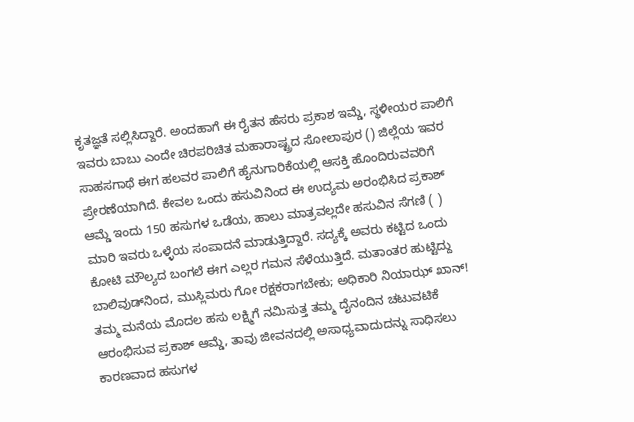ಕೃತಜ್ಞತೆ ಸಲ್ಲಿಸಿದ್ದಾರೆ. ಅಂದಹಾಗೆ ಈ ರೈತನ ಹೆಸರು ಪ್ರಕಾಶ ಇಮ್ಡೆ, ಸ್ಥಳೀಯರ ಪಾಲಿಗೆ ಇವರು ಬಾಬು ಎಂದೇ ಚಿರಪರಿಚಿತ ಮಹಾರಾಷ್ಟ್ರದ ಸೋಲಾಪುರ () ಜಿಲ್ಲೆಯ ಇವರ ಸಾಹಸಗಾಥೆ ಈಗ ಹಲವರ ಪಾಲಿಗೆ ಹೈನುಗಾರಿಕೆಯಲ್ಲಿ ಆಸಕ್ತಿ ಹೊಂದಿರುವವರಿಗೆ ಪ್ರೇರಣೆಯಾಗಿದೆ. ಕೇವಲ ಒಂದು ಹಸುವಿನಿಂದ ಈ ಉದ್ಯಮ ಅರಂಭಿಸಿದ ಪ್ರಕಾಶ್ ಆಮ್ಡೆ ಇಂದು 150 ಹಸುಗಳ ಒಡೆಯ, ಹಾಲು ಮಾತ್ರವಲ್ಲದೇ ಹಸುವಿನ ಸೆಗಣಿ ( ) ಮಾರಿ ಇವರು ಒಳ್ಳೆಯ ಸಂಪಾದನೆ ಮಾಡುತ್ತಿದ್ದಾರೆ. ಸದ್ಯಕ್ಕೆ ಅವರು ಕಟ್ಟಿದ ಒಂದು ಕೋಟಿ ಮೌಲ್ಯದ ಬಂಗಲೆ ಈಗ ಎಲ್ಲರ ಗಮನ ಸೆಳೆಯುತ್ತಿದೆ. ಮತಾಂತರ ಹುಟ್ಟಿದ್ದು ಬಾಲಿವುಡ್‌ನಿಂದ, ಮುಸ್ಲಿಮರು ಗೋ ರಕ್ಷಕರಾಗಬೇಕು; ಅಧಿಕಾರಿ ನಿಯಾಝ್ ಖಾನ್! ತಮ್ಮ ಮನೆಯ ಮೊದಲ ಹಸು ಲಕ್ಷ್ಮಿಗೆ ನಮಿಸುತ್ತ ತಮ್ಮ ದೈನಂದಿನ ಚಟುವಟಿಕೆ ಆರಂಭಿಸುವ ಪ್ರಕಾಶ್ ಆಮ್ಡೆ, ತಾವು ಜೀವನದಲ್ಲಿ ಅಸಾಧ್ಯವಾದುದನ್ನು ಸಾಧಿಸಲು ಕಾರಣವಾದ ಹಸುಗಳ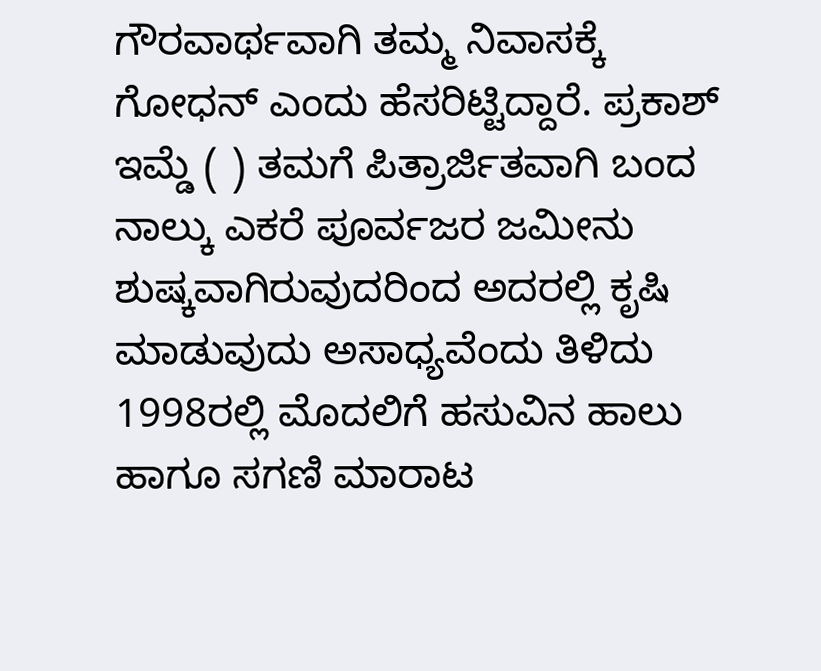ಗೌರವಾರ್ಥವಾಗಿ ತಮ್ಮ ನಿವಾಸಕ್ಕೆ ಗೋಧನ್ ಎಂದು ಹೆಸರಿಟ್ಟಿದ್ದಾರೆ. ಪ್ರಕಾಶ್ ಇಮ್ಡೆ ( ) ತಮಗೆ ಪಿತ್ರಾರ್ಜಿತವಾಗಿ ಬಂದ ನಾಲ್ಕು ಎಕರೆ ಪೂರ್ವಜರ ಜಮೀನು ಶುಷ್ಕವಾಗಿರುವುದರಿಂದ ಅದರಲ್ಲಿ ಕೃಷಿ ಮಾಡುವುದು ಅಸಾಧ್ಯವೆಂದು ತಿಳಿದು 1998ರಲ್ಲಿ ಮೊದಲಿಗೆ ಹಸುವಿನ ಹಾಲು ಹಾಗೂ ಸಗಣಿ ಮಾರಾಟ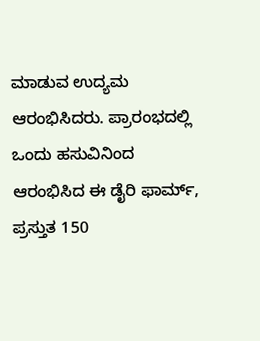ಮಾಡುವ ಉದ್ಯಮ ಆರಂಭಿಸಿದರು. ಪ್ರಾರಂಭದಲ್ಲಿ ಒಂದು ಹಸುವಿನಿಂದ ಆರಂಭಿಸಿದ ಈ ಡೈರಿ ಫಾರ್ಮ್, ಪ್ರಸ್ತುತ 150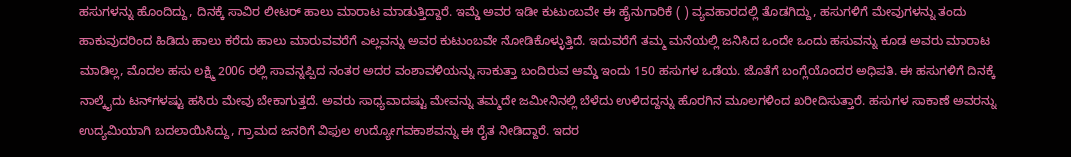ಹಸುಗಳನ್ನು ಹೊಂದಿದ್ದು, ದಿನಕ್ಕೆ ಸಾವಿರ ಲೀಟರ್ ಹಾಲು ಮಾರಾಟ ಮಾಡುತ್ತಿದ್ದಾರೆ. ಇಮ್ಡೆ ಅವರ ಇಡೀ ಕುಟುಂಬವೇ ಈ ಹೈನುಗಾರಿಕೆ ( ) ವ್ಯವಹಾರದಲ್ಲಿ ತೊಡಗಿದ್ದು, ಹಸುಗಳಿಗೆ ಮೇವುಗಳನ್ನು ತಂದು ಹಾಕುವುದರಿಂದ ಹಿಡಿದು ಹಾಲು ಕರೆದು ಹಾಲು ಮಾರುವವರೆಗೆ ಎಲ್ಲವನ್ನು ಅವರ ಕುಟುಂಬವೇ ನೋಡಿಕೊಳ್ಳುತ್ತಿದೆ. ಇದುವರೆಗೆ ತಮ್ಮ ಮನೆಯಲ್ಲಿ ಜನಿಸಿದ ಒಂದೇ ಒಂದು ಹಸುವನ್ನು ಕೂಡ ಅವರು ಮಾರಾಟ ಮಾಡಿಲ್ಲ, ಮೊದಲ ಹಸು ಲಕ್ಷ್ಮಿ 2006 ರಲ್ಲಿ ಸಾವನ್ನಪ್ಪಿದ ನಂತರ ಅದರ ವಂಶಾವಳಿಯನ್ನು ಸಾಕುತ್ತಾ ಬಂದಿರುವ ಆಮ್ಡೆ ಇಂದು 150 ಹಸುಗಳ ಒಡೆಯ. ಜೊತೆಗೆ ಬಂಗ್ಲೆಯೊಂದರ ಅಧಿಪತಿ. ಈ ಹಸುಗಳಿಗೆ ದಿನಕ್ಕೆ ನಾಲ್ಕೈದು ಟನ್‌ಗಳಷ್ಟು ಹಸಿರು ಮೇವು ಬೇಕಾಗುತ್ತದೆ. ಅವರು ಸಾಧ್ಯವಾದಷ್ಟು ಮೇವನ್ನು ತಮ್ಮದೇ ಜಮೀನಿನಲ್ಲಿ ಬೆಳೆದು ಉಳಿದದ್ದನ್ನು ಹೊರಗಿನ ಮೂಲಗಳಿಂದ ಖರೀದಿಸುತ್ತಾರೆ. ಹಸುಗಳ ಸಾಕಾಣೆ ಅವರನ್ನು ಉದ್ಯಮಿಯಾಗಿ ಬದಲಾಯಿಸಿದ್ದು, ಗ್ರಾಮದ ಜನರಿಗೆ ವಿಫುಲ ಉದ್ಯೋಗವಕಾಶವನ್ನು ಈ ರೈತ ನೀಡಿದ್ದಾರೆ. ಇದರ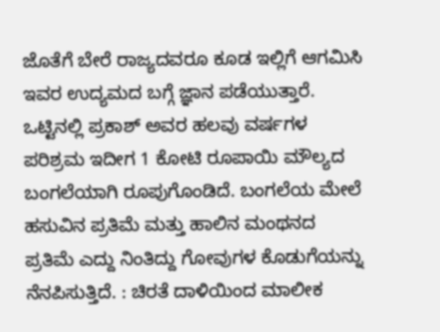ಜೊತೆಗೆ ಬೇರೆ ರಾಜ್ಯದವರೂ ಕೂಡ ಇಲ್ಲಿಗೆ ಆಗಮಿಸಿ ಇವರ ಉದ್ಯಮದ ಬಗ್ಗೆ ಜ್ಞಾನ ಪಡೆಯುತ್ತಾರೆ. ಒಟ್ಟಿನಲ್ಲಿ ಪ್ರಕಾಶ್ ಅವರ ಹಲವು ವರ್ಷಗಳ ಪರಿಶ್ರಮ ಇದೀಗ 1 ಕೋಟಿ ರೂಪಾಯಿ ಮೌಲ್ಯದ ಬಂಗಲೆಯಾಗಿ ರೂಪುಗೊಂಡಿದೆ. ಬಂಗಲೆಯ ಮೇಲೆ ಹಸುವಿನ ಪ್ರತಿಮೆ ಮತ್ತು ಹಾಲಿನ ಮಂಥನದ ಪ್ರತಿಮೆ ಎದ್ದು ನಿಂತಿದ್ದು ಗೋವುಗಳ ಕೊಡುಗೆಯನ್ನು ನೆನಪಿಸುತ್ತಿದೆ. : ಚಿರತೆ ದಾಳಿಯಿಂದ ಮಾಲೀಕ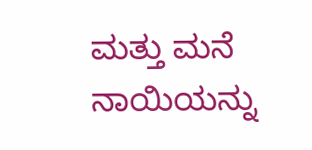ಮತ್ತು ಮನೆ ನಾಯಿಯನ್ನು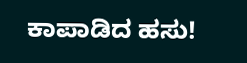ಕಾಪಾಡಿದ ಹಸು!